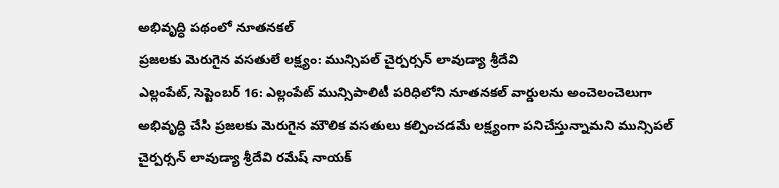అభివృద్ధి పథంలో నూతనకల్
ప్రజలకు మెరుగైన వసతులే లక్ష్యం: మున్సిపల్ చైర్పర్సన్ లావుడ్యా శ్రీదేవి
ఎల్లంపేట్, సెప్టెంబర్ 16: ఎల్లంపేట్ మున్సిపాలిటీ పరిధిలోని నూతనకల్ వార్డులను అంచెలంచెలుగా అభివృద్ధి చేసి ప్రజలకు మెరుగైన మౌలిక వసతులు కల్పించడమే లక్ష్యంగా పనిచేస్తున్నామని మున్సిపల్ చైర్పర్సన్ లావుడ్యా శ్రీదేవి రమేష్ నాయక్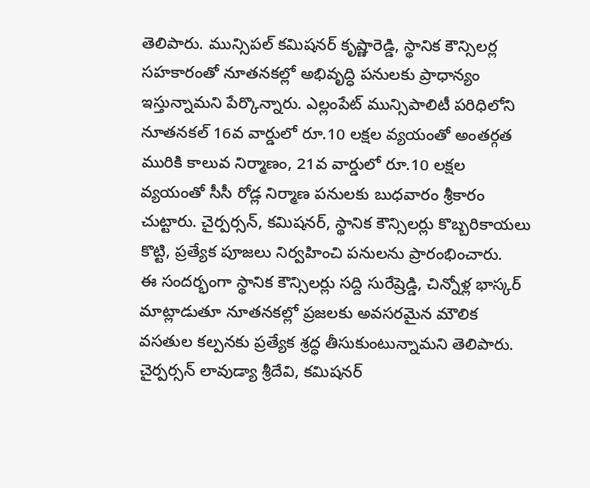తెలిపారు. మున్సిపల్ కమిషనర్ కృష్ణారెడ్డి, స్థానిక కౌన్సిలర్ల సహకారంతో నూతనకల్లో అభివృద్ధి పనులకు ప్రాధాన్యం ఇస్తున్నామని పేర్కొన్నారు. ఎల్లంపేట్ మున్సిపాలిటీ పరిధిలోని నూతనకల్ 16వ వార్డులో రూ.10 లక్షల వ్యయంతో అంతర్గత మురికి కాలువ నిర్మాణం, 21వ వార్డులో రూ.10 లక్షల వ్యయంతో సీసీ రోడ్ల నిర్మాణ పనులకు బుధవారం శ్రీకారం చుట్టారు. చైర్పర్సన్, కమిషనర్, స్థానిక కౌన్సిలర్లు కొబ్బరికాయలు కొట్టి, ప్రత్యేక పూజలు నిర్వహించి పనులను ప్రారంభించారు.
ఈ సందర్భంగా స్థానిక కౌన్సిలర్లు సద్ది సురేష్రెడ్డి, చిన్నోళ్ల భాస్కర్ మాట్లాడుతూ నూతనకల్లో ప్రజలకు అవసరమైన మౌలిక వసతుల కల్పనకు ప్రత్యేక శ్రద్ధ తీసుకుంటున్నామని తెలిపారు. చైర్పర్సన్ లావుడ్యా శ్రీదేవి, కమిషనర్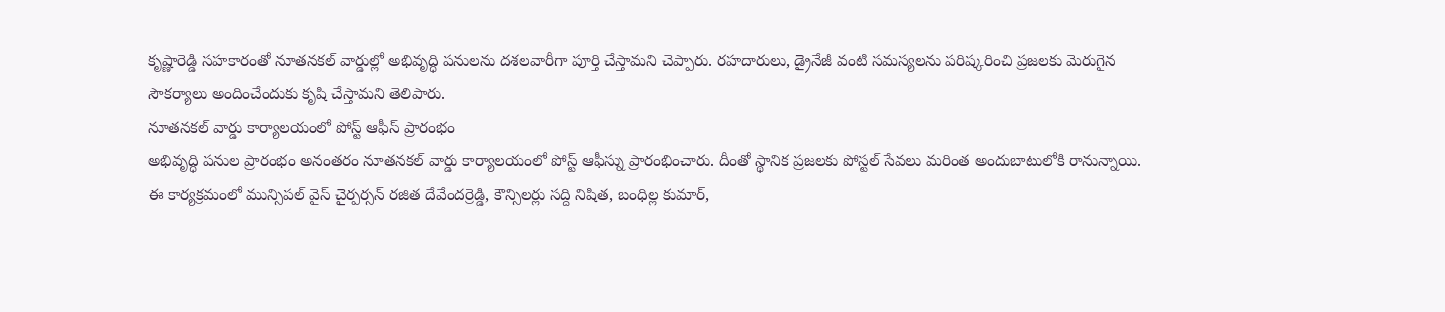కృష్ణారెడ్డి సహకారంతో నూతనకల్ వార్డుల్లో అభివృద్ధి పనులను దశలవారీగా పూర్తి చేస్తామని చెప్పారు. రహదారులు, డ్రైనేజీ వంటి సమస్యలను పరిష్కరించి ప్రజలకు మెరుగైన సౌకర్యాలు అందించేందుకు కృషి చేస్తామని తెలిపారు.
నూతనకల్ వార్డు కార్యాలయంలో పోస్ట్ ఆఫీస్ ప్రారంభం
అభివృద్ధి పనుల ప్రారంభం అనంతరం నూతనకల్ వార్డు కార్యాలయంలో పోస్ట్ ఆఫీస్ను ప్రారంభించారు. దీంతో స్థానిక ప్రజలకు పోస్టల్ సేవలు మరింత అందుబాటులోకి రానున్నాయి.
ఈ కార్యక్రమంలో మున్సిపల్ వైస్ చైర్పర్సన్ రజిత దేవేందర్రెడ్డి, కౌన్సిలర్లు సద్ది నిషిత, బంధిల్ల కుమార్,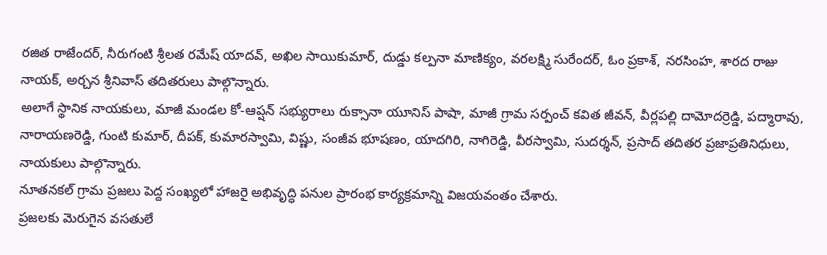రజిత రాజేందర్, నీరుగంటి శ్రీలత రమేష్ యాదవ్, అఖిల సాయికుమార్, దుడ్డు కల్పనా మాణిక్యం, వరలక్ష్మి సురేందర్, ఓం ప్రకాశ్, నరసింహ, శారద రాజు నాయక్, అర్చన శ్రీనివాస్ తదితరులు పాల్గొన్నారు.
అలాగే స్థానిక నాయకులు, మాజీ మండల కో-ఆప్షన్ సభ్యురాలు రుక్సానా యూనిస్ పాషా, మాజీ గ్రామ సర్పంచ్ కవిత జీవన్, వీర్లపల్లి దామోదర్రెడ్డి, పద్మారావు, నారాయణరెడ్డి, గుంటి కుమార్, దీపక్, కుమారస్వామి, విష్ణు, సంజీవ భూషణం, యాదగిరి, నాగిరెడ్డి, వీరస్వామి, సుదర్శన్, ప్రసాద్ తదితర ప్రజాప్రతినిధులు, నాయకులు పాల్గొన్నారు.
నూతనకల్ గ్రామ ప్రజలు పెద్ద సంఖ్యలో హాజరై అభివృద్ధి పనుల ప్రారంభ కార్యక్రమాన్ని విజయవంతం చేశారు.
ప్రజలకు మెరుగైన వసతులే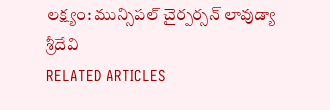లక్ష్యం: మున్సిపల్ చైర్పర్సన్ లావుడ్యా శ్రీదేవి
RELATED ARTICLES